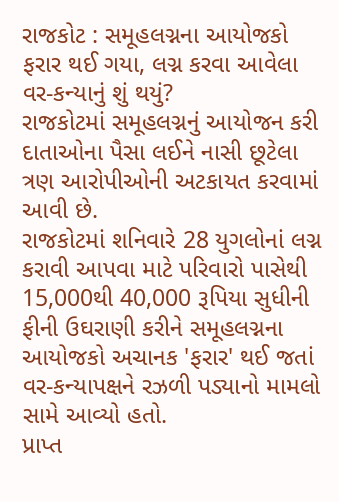રાજકોટ : સમૂહલગ્નના આયોજકો ફરાર થઈ ગયા, લગ્ન કરવા આવેલા વર-કન્યાનું શું થયું?
રાજકોટમાં સમૂહલગ્નનું આયોજન કરી દાતાઓના પૈસા લઈને નાસી છૂટેલા ત્રણ આરોપીઓની અટકાયત કરવામાં આવી છે.
રાજકોટમાં શનિવારે 28 યુગલોનાં લગ્ન કરાવી આપવા માટે પરિવારો પાસેથી 15,000થી 40,000 રૂપિયા સુધીની ફીની ઉઘરાણી કરીને સમૂહલગ્નના આયોજકો અચાનક 'ફરાર' થઈ જતાં વર-કન્યાપક્ષને રઝળી પડ્યાનો મામલો સામે આવ્યો હતો.
પ્રાપ્ત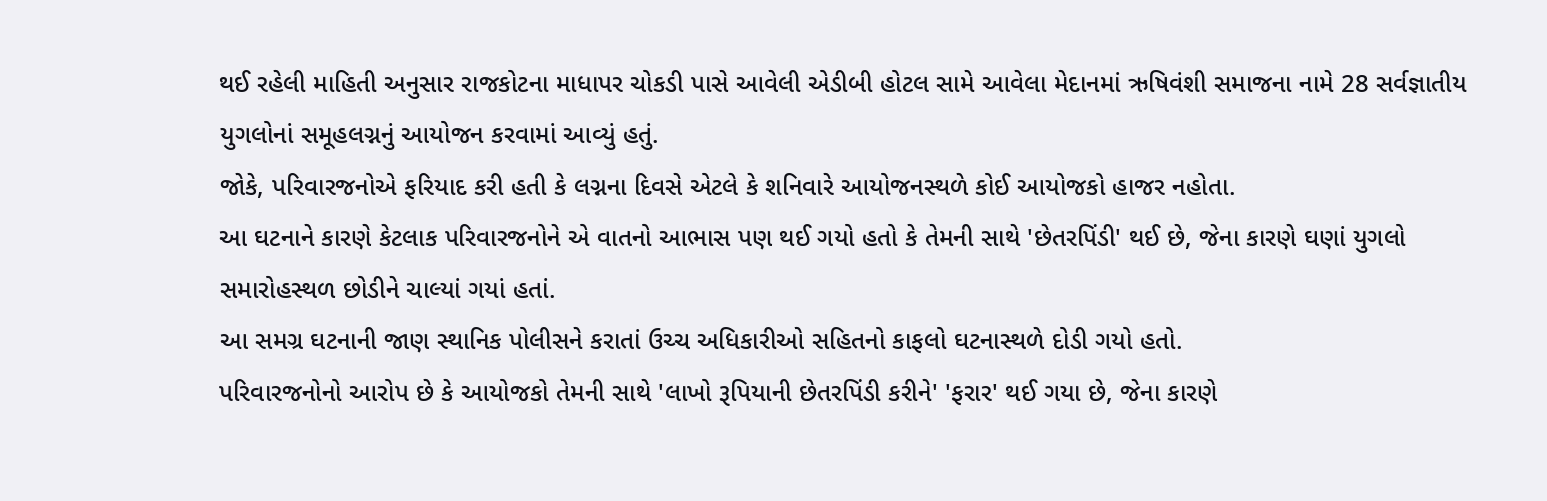થઈ રહેલી માહિતી અનુસાર રાજકોટના માધાપર ચોકડી પાસે આવેલી એડીબી હોટલ સામે આવેલા મેદાનમાં ઋષિવંશી સમાજના નામે 28 સર્વજ્ઞાતીય યુગલોનાં સમૂહલગ્નનું આયોજન કરવામાં આવ્યું હતું.
જોકે, પરિવારજનોએ ફરિયાદ કરી હતી કે લગ્નના દિવસે એટલે કે શનિવારે આયોજનસ્થળે કોઈ આયોજકો હાજર નહોતા.
આ ઘટનાને કારણે કેટલાક પરિવારજનોને એ વાતનો આભાસ પણ થઈ ગયો હતો કે તેમની સાથે 'છેતરપિંડી' થઈ છે, જેના કારણે ઘણાં યુગલો સમારોહસ્થળ છોડીને ચાલ્યાં ગયાં હતાં.
આ સમગ્ર ઘટનાની જાણ સ્થાનિક પોલીસને કરાતાં ઉચ્ચ અધિકારીઓ સહિતનો કાફલો ઘટનાસ્થળે દોડી ગયો હતો.
પરિવારજનોનો આરોપ છે કે આયોજકો તેમની સાથે 'લાખો રૂપિયાની છેતરપિંડી કરીને' 'ફરાર' થઈ ગયા છે, જેના કારણે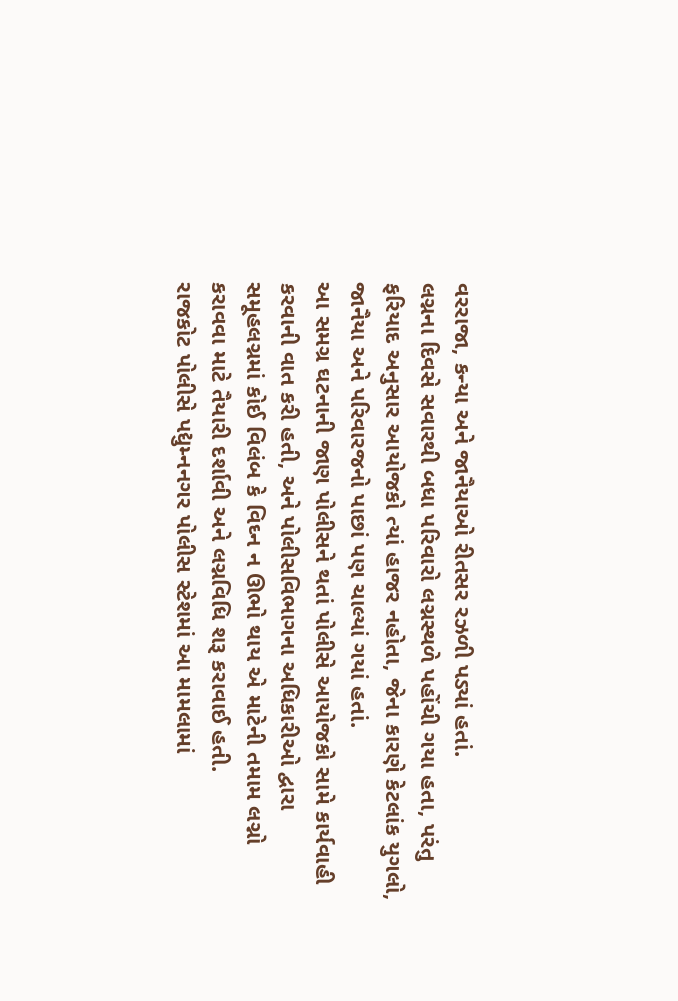વરરાજા, કન્યા અને જાનૈયાઓ રીતસર રઝળી પડ્યાં હતાં.
લગ્નના દિવસે સવારથી બધા પરિવારો લગ્નસ્થળે પહોંચી ગયા હતા, પરંતુ ફરિયાદ અનુસાર આયોજકો ત્યાં હાજર નહોતા, જેના કારણે કેટલાંક યુગલો, જાનૈયા અને પરિવારજનો પાછાં પણ ચાલ્યાં ગયાં હતાં.
આ સમગ્ર ઘટનાની જાણ પોલીસને થતાં પોલીસે આયોજકો સામે કાર્યવાહી કરવાની વાત કરી હતી, અને પોલીસવિભાગના અધિકારીઓ દ્વારા સમૂહલગ્નમાં કોઈ વિલંબ કે વિઘ્ન ન ઊભો થાય એ માટેની તમામ લગ્નો કરાવવા માટે તૈયારી દર્શાવી અને લગ્નવિધિ શરૂ કરાવાઈ હતી.
રાજકોટ પોલીસે પદ્યુમ્નનગર પોલીસ સ્ટેશમાં આ મામલામાં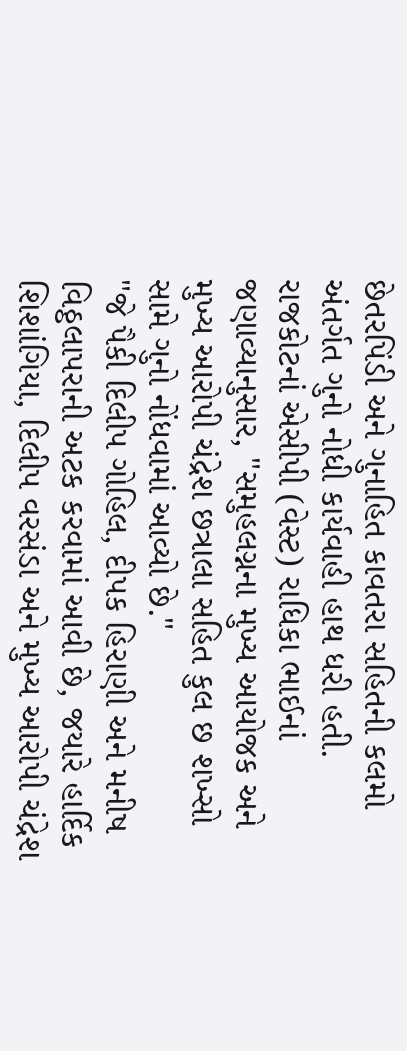છેતરપિંડી અને ગુનાહિત કાવતરા સહિતની કલમો અંતર્ગત ગુનો નોધી કાર્યવાહી હાથ ધરી હતી.
રાજકોટનાં એસીપી (વેસ્ટ) રાધિકા ભાઈનાં જણાવ્યાનુસાર, "સમુહલગ્નના મુખ્ય આયોજક અને મુખ્ય આરોપી ચંદ્રેશ છત્રાલા સહિત કુલ છ શખ્સો સામે ગુનો નોંધવામાં આવ્યો છે."
"જે પૈકી દિલીપ ગોહિલ, દીપક હિરાણી અને મનીષ વિઠ્ઠલાપરાની અટક કરવામાં આવી છે, જયારે હાર્દિક શિશાંગિયા, દિલીપ વરસંડા અને મુખ્ય આરોપી ચંદ્રેશ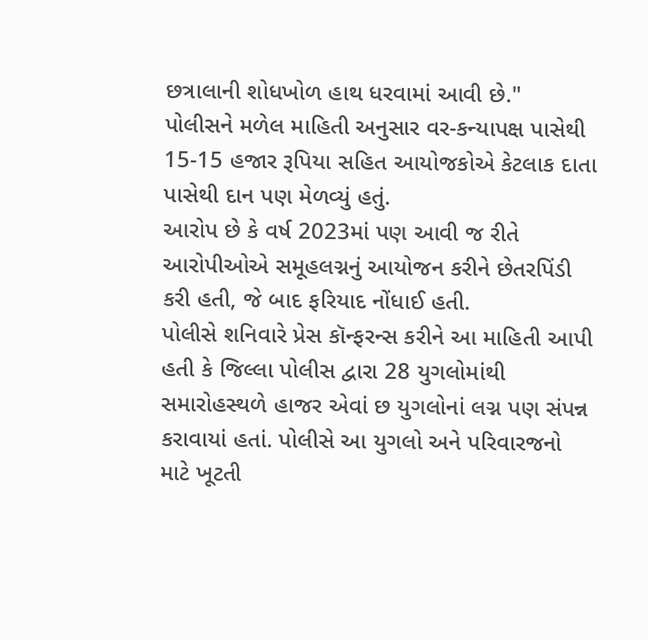છત્રાલાની શોધખોળ હાથ ધરવામાં આવી છે."
પોલીસને મળેલ માહિતી અનુસાર વર-કન્યાપક્ષ પાસેથી 15-15 હજાર રૂપિયા સહિત આયોજકોએ કેટલાક દાતા પાસેથી દાન પણ મેળવ્યું હતું.
આરોપ છે કે વર્ષ 2023માં પણ આવી જ રીતે આરોપીઓએ સમૂહલગ્નનું આયોજન કરીને છેતરપિંડી કરી હતી, જે બાદ ફરિયાદ નોંધાઈ હતી.
પોલીસે શનિવારે પ્રેસ કૉન્ફરન્સ કરીને આ માહિતી આપી હતી કે જિલ્લા પોલીસ દ્વારા 28 યુગલોમાંથી સમારોહસ્થળે હાજર એવાં છ યુગલોનાં લગ્ન પણ સંપન્ન કરાવાયાં હતાં. પોલીસે આ યુગલો અને પરિવારજનો માટે ખૂટતી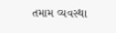તમામ વ્યવસ્થા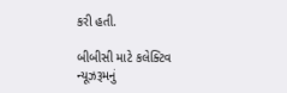કરી હતી.

બીબીસી માટે કલેક્ટિવ ન્યૂઝરૂમનું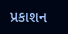પ્રકાશન